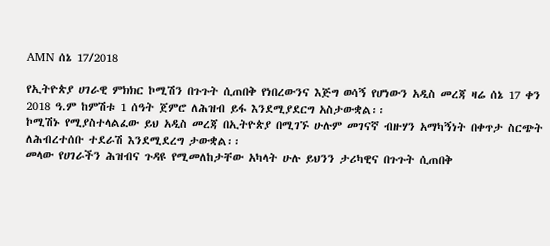AMN ሰኔ 17/2018

የኢትዮጵያ ሀገራዊ ምክክር ኮሚሽን በጉጉት ሲጠበቅ የነበረውንና እጅግ ወሳኝ የሆነውን አዲስ መረጃ ዛሬ ሰኔ 17 ቀን 2018 ዓ.ም ከምሽቱ 1 ሰዓት ጀምሮ ለሕዝብ ይፋ እንደሚያደርግ አስታውቋል፡፡
ኮሚሽኑ የሚያስተላልፈው ይህ አዲስ መረጃ በኢትዮጵያ በሚገኙ ሁሉም መገናኛ ብዙሃን አማካኝነት በቀጥታ ስርጭት ለሕብረተሰቡ ተደራሽ እንደሚደረግ ታውቋል፡፡
መላው የሀገራችን ሕዝብና ጉዳዩ የሚመለከታቸው አካላት ሁሉ ይህንን ታሪካዊና በጉጉት ሲጠበቅ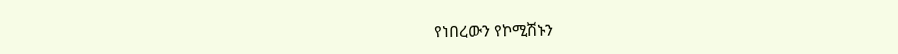የነበረውን የኮሚሽኑን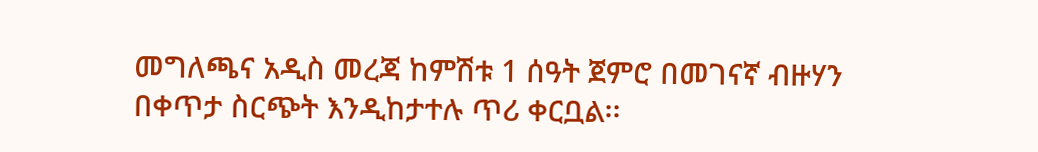መግለጫና አዲስ መረጃ ከምሽቱ 1 ሰዓት ጀምሮ በመገናኛ ብዙሃን በቀጥታ ስርጭት እንዲከታተሉ ጥሪ ቀርቧል፡፡